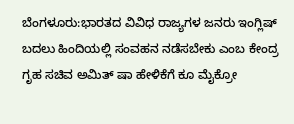ಬೆಂಗಳೂರು:ಭಾರತದ ವಿವಿಧ ರಾಜ್ಯಗಳ ಜನರು ಇಂಗ್ಲಿಷ್ ಬದಲು ಹಿಂದಿಯಲ್ಲಿ ಸಂವಹನ ನಡೆಸಬೇಕು ಎಂಬ ಕೇಂದ್ರ ಗೃಹ ಸಚಿವ ಅಮಿತ್ ಷಾ ಹೇಳಿಕೆಗೆ ಕೂ ಮೈಕ್ರೋ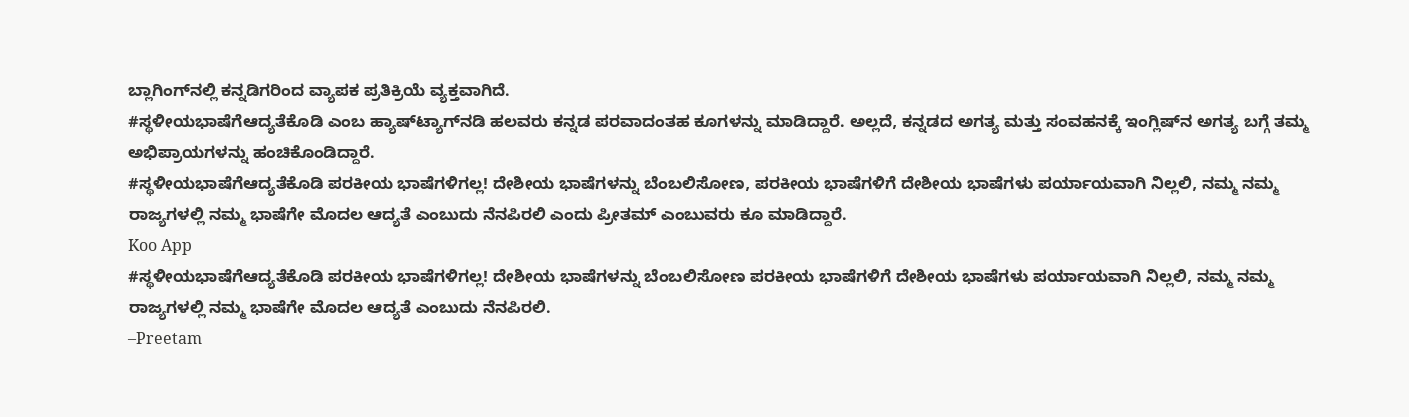ಬ್ಲಾಗಿಂಗ್‌ನಲ್ಲಿ ಕನ್ನಡಿಗರಿಂದ ವ್ಯಾಪಕ ಪ್ರತಿಕ್ರಿಯೆ ವ್ಯಕ್ತವಾಗಿದೆ.
#ಸ್ಥಳೀಯಭಾಷೆಗೆಆದ್ಯತೆಕೊಡಿ ಎಂಬ ಹ್ಯಾಷ್‌ಟ್ಯಾಗ್‌ನಡಿ ಹಲವರು ಕನ್ನಡ ಪರವಾದಂತಹ ಕೂಗಳನ್ನು ಮಾಡಿದ್ದಾರೆ. ಅಲ್ಲದೆ, ಕನ್ನಡದ ಅಗತ್ಯ ಮತ್ತು ಸಂವಹನಕ್ಕೆ ಇಂಗ್ಲಿಷ್‌ನ ಅಗತ್ಯ ಬಗ್ಗೆ ತಮ್ಮ ಅಭಿಪ್ರಾಯಗಳನ್ನು ಹಂಚಿಕೊಂಡಿದ್ದಾರೆ.
#ಸ್ಥಳೀಯಭಾಷೆಗೆಆದ್ಯತೆಕೊಡಿ ಪರಕೀಯ ಭಾಷೆಗಳಿಗಲ್ಲ! ದೇಶೀಯ ಭಾಷೆಗಳನ್ನು ಬೆಂಬಲಿಸೋಣ, ಪರಕೀಯ ಭಾಷೆಗಳಿಗೆ ದೇಶೀಯ ಭಾಷೆಗಳು ಪರ್ಯಾಯವಾಗಿ ನಿಲ್ಲಲಿ, ನಮ್ಮ ನಮ್ಮ ರಾಜ್ಯಗಳಲ್ಲಿ ನಮ್ಮ ಭಾಷೆಗೇ ಮೊದಲ ಆದ್ಯತೆ ಎಂಬುದು ನೆನಪಿರಲಿ ಎಂದು ಪ್ರೀತಮ್ ಎಂಬುವರು ಕೂ ಮಾಡಿದ್ದಾರೆ.
Koo App
#ಸ್ಥಳೀಯಭಾಷೆಗೆಆದ್ಯತೆಕೊಡಿ ಪರಕೀಯ ಭಾಷೆಗಳಿಗಲ್ಲ! ದೇಶೀಯ ಭಾಷೆಗಳನ್ನು ಬೆಂಬಲಿಸೋಣ ಪರಕೀಯ ಭಾಷೆಗಳಿಗೆ ದೇಶೀಯ ಭಾಷೆಗಳು ಪರ್ಯಾಯವಾಗಿ ನಿಲ್ಲಲಿ, ನಮ್ಮ ನಮ್ಮ ರಾಜ್ಯಗಳಲ್ಲಿ ನಮ್ಮ ಭಾಷೆಗೇ ಮೊದಲ ಆದ್ಯತೆ ಎಂಬುದು ನೆನಪಿರಲಿ.
–Preetam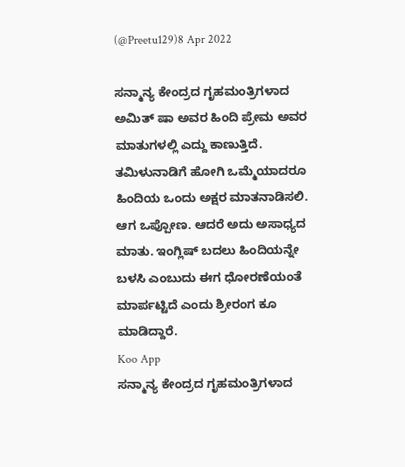(@Preetu129)8 Apr 2022

ಸನ್ಮಾನ್ಯ ಕೇಂದ್ರದ ಗೃಹಮಂತ್ರಿಗಳಾದ ಅಮಿತ್ ಷಾ ಅವರ ಹಿಂದಿ ಪ್ರೇಮ ಅವರ ಮಾತುಗಳಲ್ಲಿ ಎದ್ದು ಕಾಣುತ್ತಿದೆ. ತಮಿಳುನಾಡಿಗೆ ಹೋಗಿ ಒಮ್ಮೆಯಾದರೂ ಹಿಂದಿಯ ಒಂದು ಅಕ್ಷರ ಮಾತನಾಡಿಸಲಿ. ಆಗ ಒಪ್ಪೋಣ. ಆದರೆ ಅದು ಅಸಾಧ್ಯದ ಮಾತು. ಇಂಗ್ಲಿಷ್ ಬದಲು ಹಿಂದಿಯನ್ನೇ ಬಳಸಿ ಎಂಬುದು ಈಗ ಧೋರಣೆಯಂತೆ ಮಾರ್ಪಟ್ಟಿದೆ ಎಂದು ಶ್ರೀರಂಗ ಕೂ ಮಾಡಿದ್ದಾರೆ.
Koo App
ಸನ್ಮಾನ್ಯ ಕೇಂದ್ರದ ಗೃಹಮಂತ್ರಿಗಳಾದ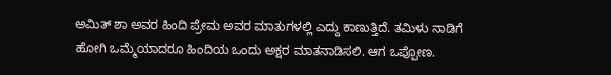ಅಮಿತ್ ಶಾ ಅವರ ಹಿಂದಿ ಪ್ರೇಮ ಅವರ ಮಾತುಗಳಲ್ಲಿ ಎದ್ದು ಕಾಣುತ್ತಿದೆ. ತಮಿಳು ನಾಡಿಗೆ ಹೋಗಿ ಒಮ್ಮೆಯಾದರೂ ಹಿಂದಿಯ ಒಂದು ಅಕ್ಷರ ಮಾತನಾಡಿಸಲಿ. ಆಗ ಒಪ್ಪೋಣ.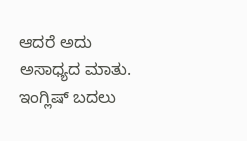ಆದರೆ ಅದು ಅಸಾಧ್ಯದ ಮಾತು. ಇಂಗ್ಲಿಷ್ ಬದಲು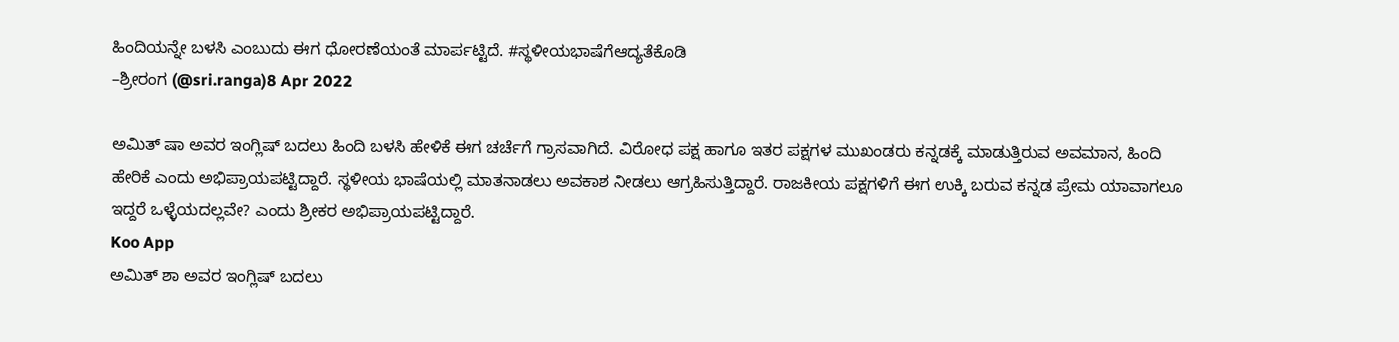ಹಿಂದಿಯನ್ನೇ ಬಳಸಿ ಎಂಬುದು ಈಗ ಧೋರಣೆಯಂತೆ ಮಾರ್ಪಟ್ಟಿದೆ. #ಸ್ಥಳೀಯಭಾಷೆಗೆಆದ್ಯತೆಕೊಡಿ
–ಶ್ರೀರಂಗ (@sri.ranga)8 Apr 2022

ಅಮಿತ್ ಷಾ ಅವರ ಇಂಗ್ಲಿಷ್ ಬದಲು ಹಿಂದಿ ಬಳಸಿ ಹೇಳಿಕೆ ಈಗ ಚರ್ಚೆಗೆ ಗ್ರಾಸವಾಗಿದೆ. ವಿರೋಧ ಪಕ್ಷ ಹಾಗೂ ಇತರ ಪಕ್ಷಗಳ ಮುಖಂಡರು ಕನ್ನಡಕ್ಕೆ ಮಾಡುತ್ತಿರುವ ಅವಮಾನ, ಹಿಂದಿ ಹೇರಿಕೆ ಎಂದು ಅಭಿಪ್ರಾಯಪಟ್ಟಿದ್ದಾರೆ. ಸ್ಥಳೀಯ ಭಾಷೆಯಲ್ಲಿ ಮಾತನಾಡಲು ಅವಕಾಶ ನೀಡಲು ಆಗ್ರಹಿಸುತ್ತಿದ್ದಾರೆ. ರಾಜಕೀಯ ಪಕ್ಷಗಳಿಗೆ ಈಗ ಉಕ್ಕಿ ಬರುವ ಕನ್ನಡ ಪ್ರೇಮ ಯಾವಾಗಲೂ ಇದ್ದರೆ ಒಳ್ಳೆಯದಲ್ಲವೇ? ಎಂದು ಶ್ರೀಕರ ಅಭಿಪ್ರಾಯಪಟ್ಟಿದ್ದಾರೆ.
Koo App
ಅಮಿತ್ ಶಾ ಅವರ ಇಂಗ್ಲಿಷ್ ಬದಲು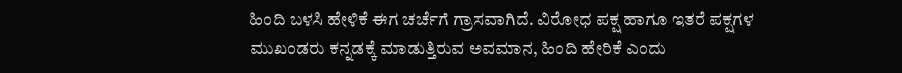ಹಿಂದಿ ಬಳಸಿ ಹೇಳಿಕೆ ಈಗ ಚರ್ಚೆಗೆ ಗ್ರಾಸವಾಗಿದೆ. ವಿರೋಧ ಪಕ್ಷ ಹಾಗೂ ಇತರೆ ಪಕ್ಷಗಳ ಮುಖಂಡರು ಕನ್ನಡಕ್ಕೆ ಮಾಡುತ್ತಿರುವ ಅವಮಾನ, ಹಿಂದಿ ಹೇರಿಕೆ ಎಂದು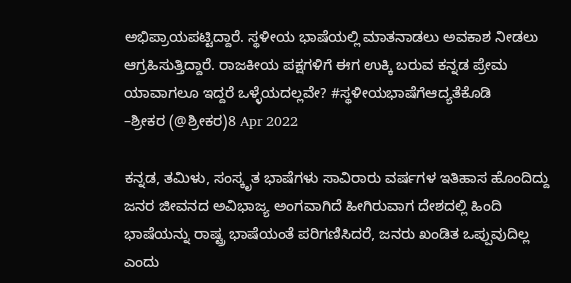ಅಭಿಪ್ರಾಯಪಟ್ಟಿದ್ದಾರೆ. ಸ್ಥಳೀಯ ಭಾಷೆಯಲ್ಲಿ ಮಾತನಾಡಲು ಅವಕಾಶ ನೀಡಲು ಆಗ್ರಹಿಸುತ್ತಿದ್ದಾರೆ. ರಾಜಕೀಯ ಪಕ್ಷಗಳಿಗೆ ಈಗ ಉಕ್ಕಿ ಬರುವ ಕನ್ನಡ ಪ್ರೇಮ ಯಾವಾಗಲೂ ಇದ್ದರೆ ಒಳ್ಳೆಯದಲ್ಲವೇ? #ಸ್ಥಳೀಯಭಾಷೆಗೆಆದ್ಯತೆಕೊಡಿ
–ಶ್ರೀಕರ (@ಶ್ರೀಕರ)8 Apr 2022

ಕನ್ನಡ, ತಮಿಳು, ಸಂಸ್ಕೃತ ಭಾಷೆಗಳು ಸಾವಿರಾರು ವರ್ಷಗಳ ಇತಿಹಾಸ ಹೊಂದಿದ್ದು ಜನರ ಜೀವನದ ಅವಿಭಾಜ್ಯ ಅಂಗವಾಗಿದೆ ಹೀಗಿರುವಾಗ ದೇಶದಲ್ಲಿ ಹಿಂದಿ ಭಾಷೆಯನ್ನು ರಾಷ್ಟ್ರ ಭಾಷೆಯಂತೆ ಪರಿಗಣಿಸಿದರೆ, ಜನರು ಖಂಡಿತ ಒಪ್ಪುವುದಿಲ್ಲ ಎಂದು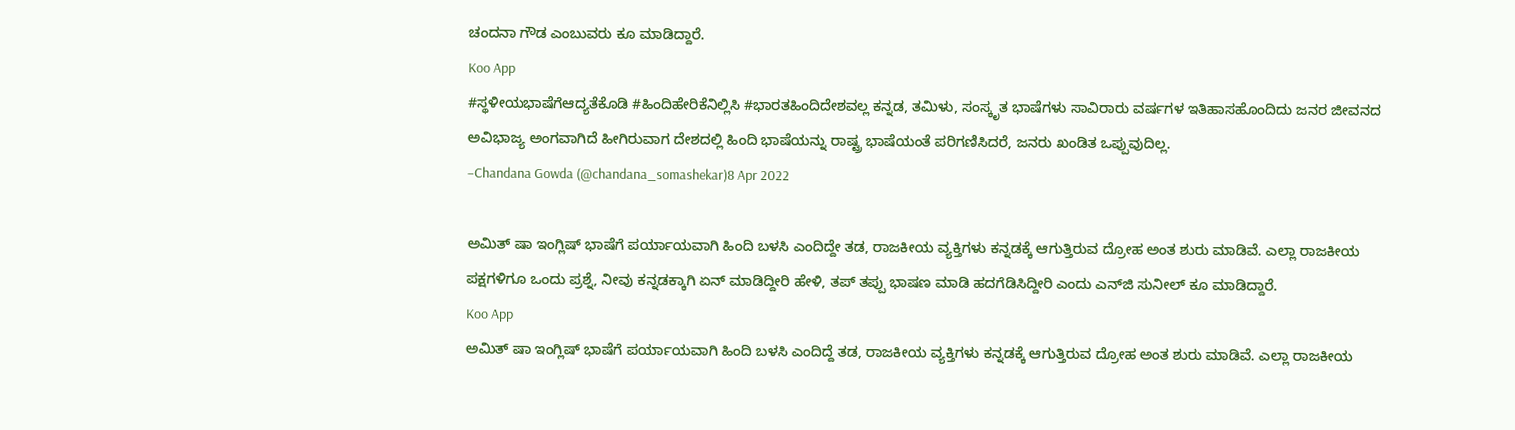ಚಂದನಾ ಗೌಡ ಎಂಬುವರು ಕೂ ಮಾಡಿದ್ದಾರೆ.
Koo App
#ಸ್ಥಳೀಯಭಾಷೆಗೆಆದ್ಯತೆಕೊಡಿ #ಹಿಂದಿಹೇರಿಕೆನಿಲ್ಲಿಸಿ #ಭಾರತಹಿಂದಿದೇಶವಲ್ಲ ಕನ್ನಡ, ತಮಿಳು, ಸಂಸ್ಕೃತ ಭಾಷೆಗಳು ಸಾವಿರಾರು ವರ್ಷಗಳ ಇತಿಹಾಸಹೊಂದಿದು ಜನರ ಜೀವನದ ಅವಿಭಾಜ್ಯ ಅಂಗವಾಗಿದೆ ಹೀಗಿರುವಾಗ ದೇಶದಲ್ಲಿ ಹಿಂದಿ ಭಾಷೆಯನ್ನು ರಾಷ್ಟ್ರ ಭಾಷೆಯಂತೆ ಪರಿಗಣಿಸಿದರೆ, ಜನರು ಖಂಡಿತ ಒಪ್ಪುವುದಿಲ್ಲ.
–Chandana Gowda (@chandana_somashekar)8 Apr 2022

ಅಮಿತ್ ಷಾ ಇಂಗ್ಲಿಷ್ ಭಾಷೆಗೆ ಪರ್ಯಾಯವಾಗಿ ಹಿಂದಿ ಬಳಸಿ ಎಂದಿದ್ದೇ ತಡ, ರಾಜಕೀಯ ವ್ಯಕ್ತಿಗಳು ಕನ್ನಡಕ್ಕೆ ಆಗುತ್ತಿರುವ ದ್ರೋಹ ಅಂತ ಶುರು ಮಾಡಿವೆ. ಎಲ್ಲಾ ರಾಜಕೀಯ ಪಕ್ಷಗಳಿಗೂ ಒಂದು ಪ್ರಶ್ನೆ, ನೀವು ಕನ್ನಡಕ್ಕಾಗಿ ಏನ್ ಮಾಡಿದ್ದೀರಿ ಹೇಳಿ, ತಪ್ ತಪ್ಪು ಭಾಷಣ ಮಾಡಿ ಹದಗೆಡಿಸಿದ್ದೀರಿ ಎಂದು ಎನ್‌ಜಿ ಸುನೀಲ್ ಕೂ ಮಾಡಿದ್ದಾರೆ.
Koo App
ಅಮಿತ್ ಷಾ ಇಂಗ್ಲಿಷ್ ಭಾಷೆಗೆ ಪರ್ಯಾಯವಾಗಿ ಹಿಂದಿ ಬಳಸಿ ಎಂದಿದ್ದೆ ತಡ, ರಾಜಕೀಯ ವ್ಯಕ್ತಿಗಳು ಕನ್ನಡಕ್ಕೆ ಆಗುತ್ತಿರುವ ದ್ರೋಹ ಅಂತ ಶುರು ಮಾಡಿವೆ. ಎಲ್ಲಾ ರಾಜಕೀಯ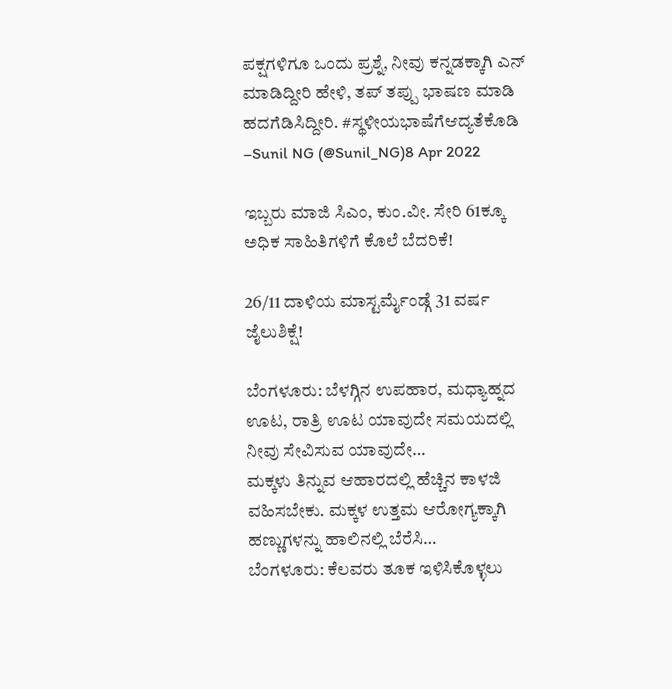ಪಕ್ಷಗಳಿಗೂ ಒಂದು ಪ್ರಶ್ನೆ, ನೀವು ಕನ್ನಡಕ್ಕಾಗಿ ಎನ್ ಮಾಡಿದ್ದೀರಿ ಹೇಳಿ, ತಪ್ ತಪ್ಪು ಭಾಷಣ ಮಾಡಿ ಹದಗೆಡಿಸಿದ್ದೀರಿ. #ಸ್ಥಳೀಯಭಾಷೆಗೆಆದ್ಯತೆಕೊಡಿ
–Sunil NG (@Sunil_NG)8 Apr 2022

ಇಬ್ಬರು ಮಾಜಿ ಸಿಎಂ, ಕುಂ.ವೀ. ಸೇರಿ 61ಕ್ಕೂ ಅಧಿಕ ಸಾಹಿತಿಗಳಿಗೆ ಕೊಲೆ ಬೆದರಿಕೆ!

26/11 ದಾಳಿಯ ಮಾಸ್ಟರ್ಮೈಂಡ್ಗೆ 31 ವರ್ಷ ಜೈಲುಶಿಕ್ಷೆ!

ಬೆಂಗಳೂರು: ಬೆಳಗ್ಗಿನ ಉಪಹಾರ, ಮಧ್ಯಾಹ್ನದ ಊಟ, ರಾತ್ರಿ ಊಟ ಯಾವುದೇ ಸಮಯದಲ್ಲಿ ನೀವು ಸೇವಿಸುವ ಯಾವುದೇ…
ಮಕ್ಕಳು ತಿನ್ನುವ ಆಹಾರದಲ್ಲಿ ಹೆಚ್ಚಿನ ಕಾಳಜಿ ವಹಿಸಬೇಕು. ಮಕ್ಕಳ ಉತ್ತಮ ಆರೋಗ್ಯಕ್ಕಾಗಿ ಹಣ್ಣುಗಳನ್ನು ಹಾಲಿನಲ್ಲಿ ಬೆರೆಸಿ…
ಬೆಂಗಳೂರು: ಕೆಲವರು ತೂಕ ಇಳಿಸಿಕೊಳ್ಳಲು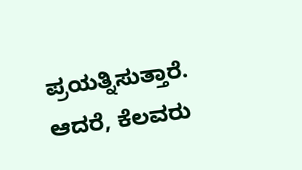ಪ್ರಯತ್ನಿಸುತ್ತಾರೆ. ಆದರೆ, ಕೆಲವರು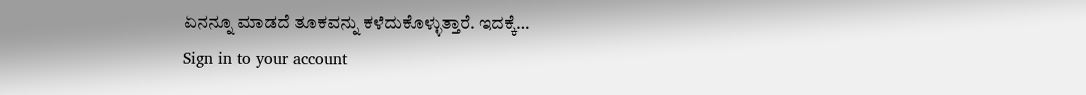ಏನನ್ನೂ ಮಾಡದೆ ತೂಕವನ್ನು ಕಳೆದುಕೊಳ್ಳುತ್ತಾರೆ. ಇದಕ್ಕೆ…
Sign in to your account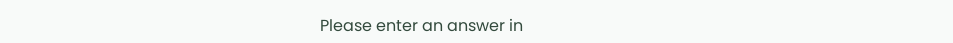Please enter an answer in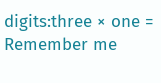digits:three × one =
Remember me